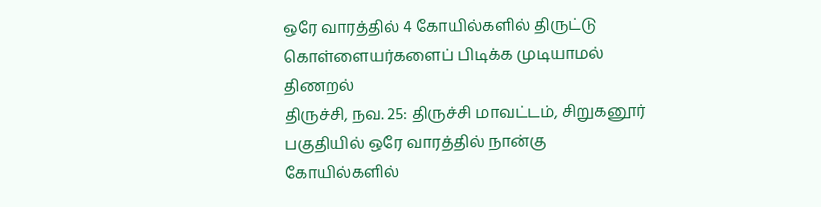ஒரே வாரத்தில் 4 கோயில்களில் திருட்டு கொள்ளையர்களைப் பிடிக்க முடியாமல் திணறல்
திருச்சி, நவ. 25: திருச்சி மாவட்டம், சிறுகனூர் பகுதியில் ஒரே வாரத்தில் நான்கு கோயில்களில்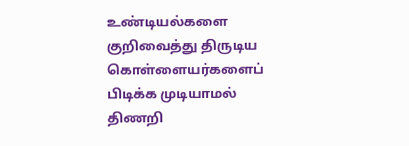உண்டியல்களை குறிவைத்து திருடிய கொள்ளையர்களைப் பிடிக்க முடியாமல் திணறி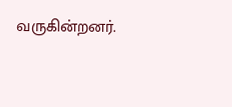வருகின்றனர்.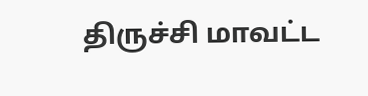திருச்சி மாவட்ட